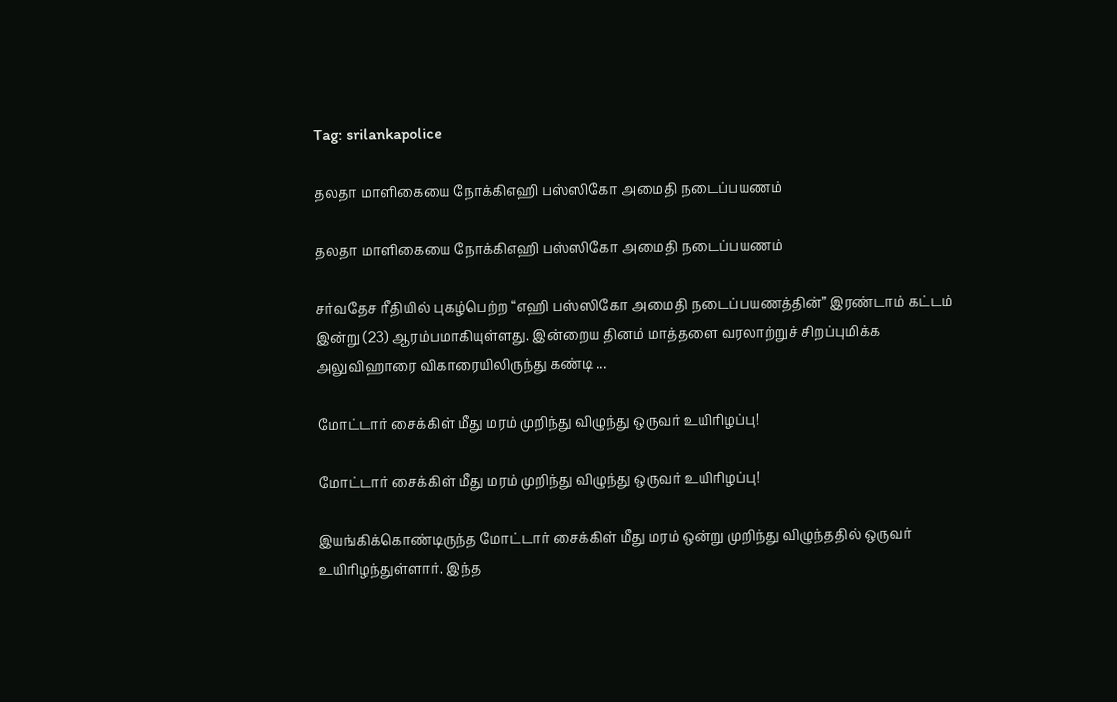Tag: srilankapolice

தலதா மாளிகையை நோக்கிஎஹி பஸ்ஸிகோ அமைதி நடைப்பயணம்

தலதா மாளிகையை நோக்கிஎஹி பஸ்ஸிகோ அமைதி நடைப்பயணம்

சர்வதேச ரீதியில் புகழ்பெற்ற “எஹி பஸ்ஸிகோ அமைதி நடைப்பயணத்தின்” இரண்டாம் கட்டம் இன்று (23) ஆரம்பமாகியுள்ளது. இன்றைய தினம் மாத்தளை வரலாற்றுச் சிறப்புமிக்க அலுவிஹாரை விகாரையிலிருந்து கண்டி ...

மோட்டார் சைக்கிள் மீது மரம் முறிந்து விழுந்து ஒருவர் உயிரிழப்பு!

மோட்டார் சைக்கிள் மீது மரம் முறிந்து விழுந்து ஒருவர் உயிரிழப்பு!

இயங்கிக்கொண்டிருந்த மோட்டார் சைக்கிள் மீது மரம் ஒன்று முறிந்து விழுந்ததில் ஒருவர் உயிரிழந்துள்ளார். இந்த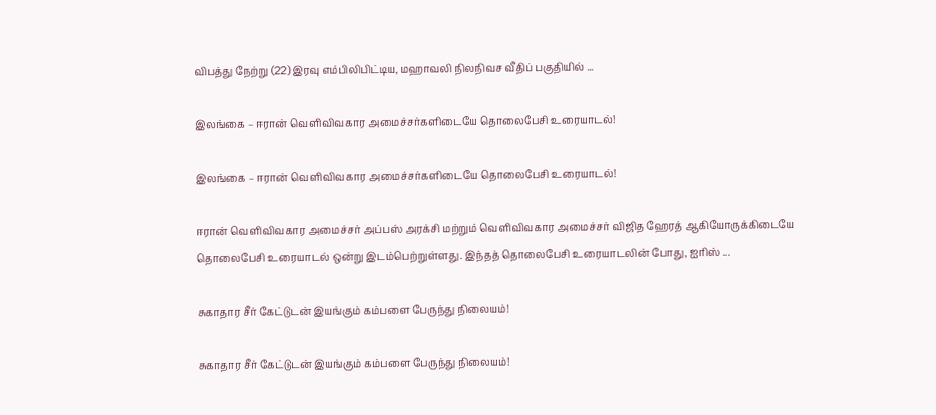விபத்து நேற்று (22) இரவு எம்பிலிபிட்டிய, மஹாவலி நிலநிவச வீதிப் பகுதியில் ...

இலங்கை – ஈரான் வெளிவிவகார அமைச்சர்களிடையே தொலைபேசி உரையாடல்!

இலங்கை – ஈரான் வெளிவிவகார அமைச்சர்களிடையே தொலைபேசி உரையாடல்!

ஈரான் வெளிவிவகார அமைச்சர் அப்பஸ் அரக்சி மற்றும் வெளிவிவகார அமைச்சர் விஜித ஹேரத் ஆகியோருக்கிடையே தொலைபேசி உரையாடல் ஒன்று இடம்பெற்றுள்ளது. இந்தத் தொலைபேசி உரையாடலின் போது, ஐரிஸ் ...

சுகாதார சீர் கேட்டுடன் இயங்கும் கம்பளை பேருந்து நிலையம்!

சுகாதார சீர் கேட்டுடன் இயங்கும் கம்பளை பேருந்து நிலையம்!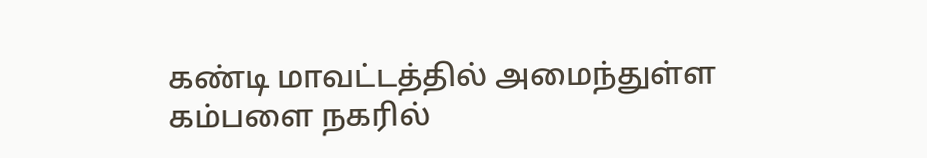கண்டி மாவட்டத்தில் அமைந்துள்ள கம்பளை நகரில்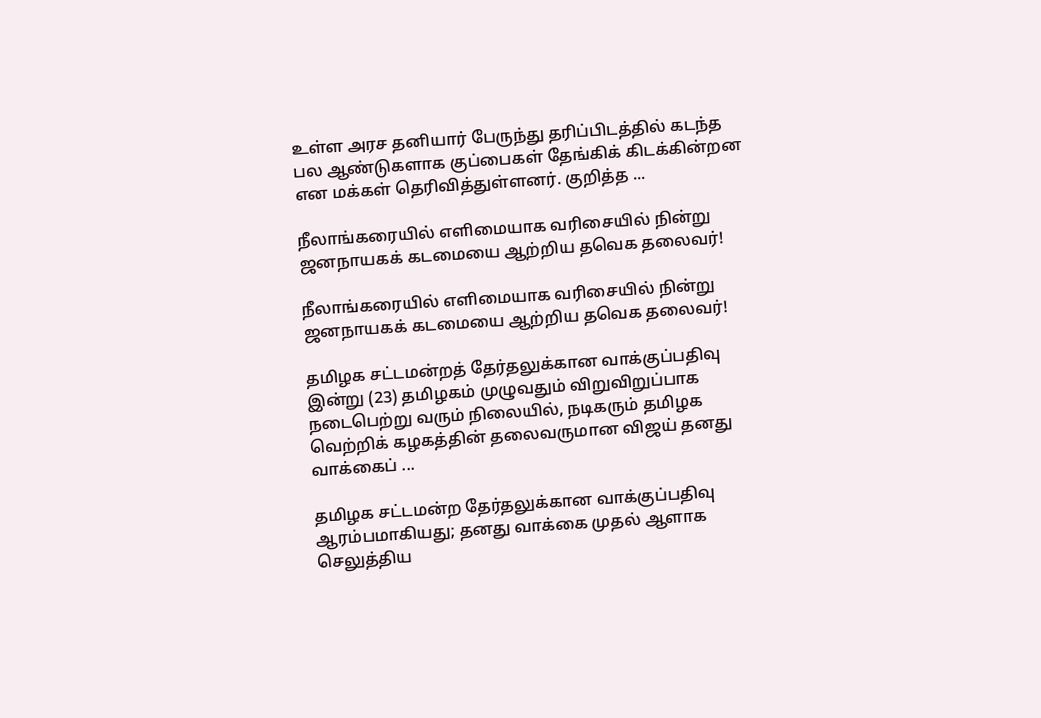உள்ள அரச தனியார் பேருந்து தரிப்பிடத்தில் கடந்த பல ஆண்டுகளாக குப்பைகள் தேங்கிக் கிடக்கின்றன என மக்கள் தெரிவித்துள்ளனர். குறித்த ...

நீலாங்கரையில் எளிமையாக வரிசையில் நின்று ஜனநாயகக் கடமையை ஆற்றிய தவெக தலைவர்!

நீலாங்கரையில் எளிமையாக வரிசையில் நின்று ஜனநாயகக் கடமையை ஆற்றிய தவெக தலைவர்!

தமிழக சட்டமன்றத் தேர்தலுக்கான வாக்குப்பதிவு இன்று (23) தமிழகம் முழுவதும் விறுவிறுப்பாக நடைபெற்று வரும் நிலையில், நடிகரும் தமிழக வெற்றிக் கழகத்தின் தலைவருமான விஜய் தனது வாக்கைப் ...

தமிழக சட்டமன்ற தேர்தலுக்கான வாக்குப்பதிவு ஆரம்பமாகியது; தனது வாக்கை முதல் ஆளாக செலுத்திய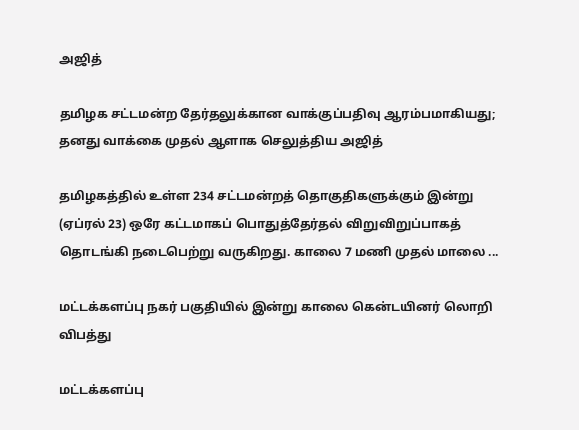அஜித்

தமிழக சட்டமன்ற தேர்தலுக்கான வாக்குப்பதிவு ஆரம்பமாகியது; தனது வாக்கை முதல் ஆளாக செலுத்திய அஜித்

தமிழகத்தில் உள்ள 234 சட்டமன்றத் தொகுதிகளுக்கும் இன்று (ஏப்ரல் 23) ஒரே கட்டமாகப் பொதுத்தேர்தல் விறுவிறுப்பாகத் தொடங்கி நடைபெற்று வருகிறது. காலை 7 மணி முதல் மாலை ...

மட்டக்களப்பு நகர் பகுதியில் இன்று காலை கென்டயினர் லொறி விபத்து

மட்டக்களப்பு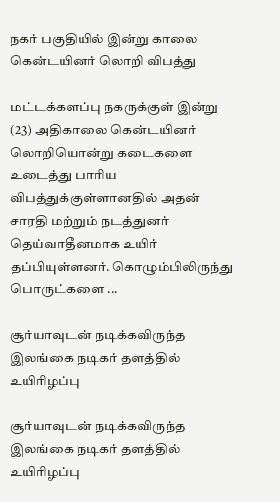நகர் பகுதியில் இன்று காலை கென்டயினர் லொறி விபத்து

மட்டக்களப்பு நகருக்குள் இன்று (23) அதிகாலை கென்டயினர் லொறியொன்று கடைகளை உடைத்து பாரிய விபத்துக்குள்ளானதில் அதன் சாரதி மற்றும் நடத்துனர் தெய்வாதீனமாக உயிர் தப்பியுள்ளனர். கொழும்பிலிருந்து பொருட்களை ...

சூர்யாவுடன் நடிக்கவிருந்த இலங்கை நடிகர் தளத்தில் உயிரிழப்பு

சூர்யாவுடன் நடிக்கவிருந்த இலங்கை நடிகர் தளத்தில் உயிரிழப்பு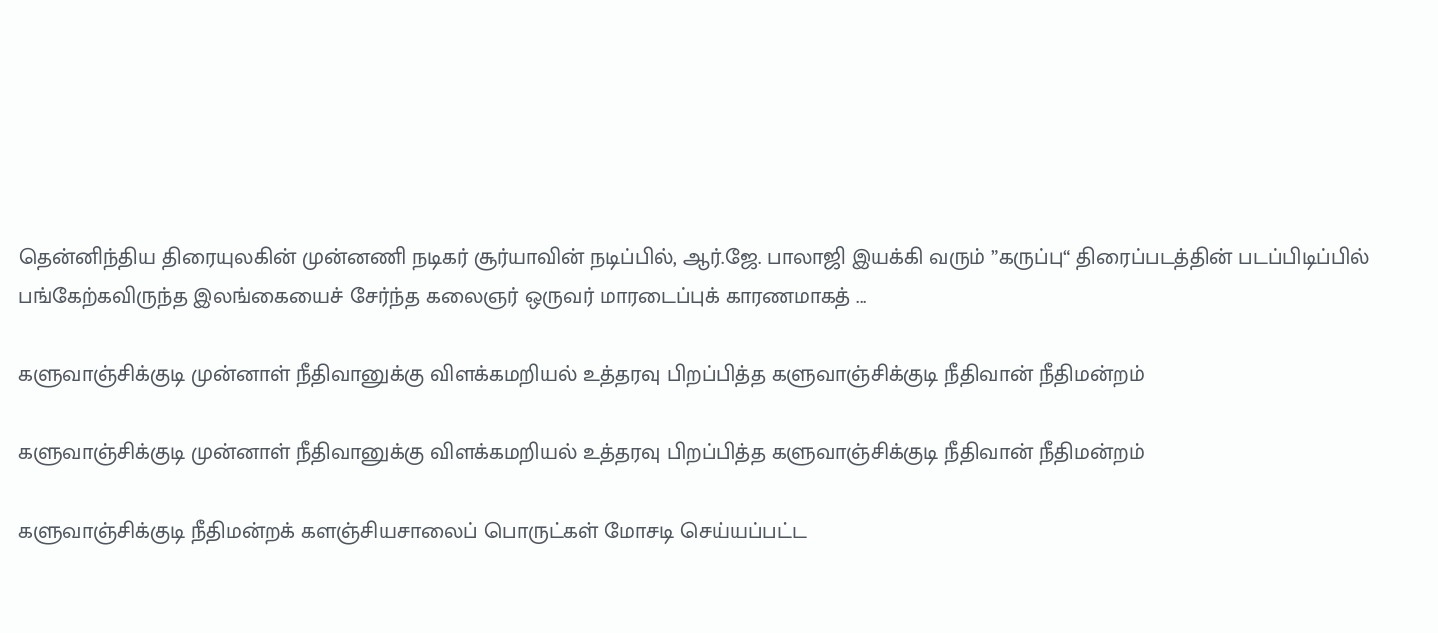தென்னிந்திய திரையுலகின் முன்னணி நடிகர் சூர்யாவின் நடிப்பில், ஆர்.ஜே. பாலாஜி இயக்கி வரும் ”கருப்பு“ திரைப்படத்தின் படப்பிடிப்பில் பங்கேற்கவிருந்த இலங்கையைச் சேர்ந்த கலைஞர் ஒருவர் மாரடைப்புக் காரணமாகத் ...

களுவாஞ்சிக்குடி முன்னாள் நீதிவானுக்கு விளக்கமறியல் உத்தரவு பிறப்பித்த களுவாஞ்சிக்குடி நீதிவான் நீதிமன்றம்

களுவாஞ்சிக்குடி முன்னாள் நீதிவானுக்கு விளக்கமறியல் உத்தரவு பிறப்பித்த களுவாஞ்சிக்குடி நீதிவான் நீதிமன்றம்

களுவாஞ்சிக்குடி நீதிமன்றக் களஞ்சியசாலைப் பொருட்கள் மோசடி செய்யப்பட்ட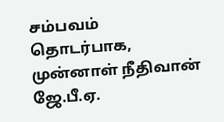சம்பவம் தொடர்பாக, முன்னாள் நீதிவான் ஜே.பீ.ஏ.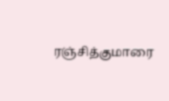ரஞ்சித்குமாரை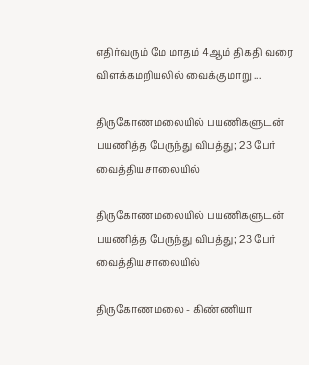எதிர்வரும் மே மாதம் 4ஆம் திகதி வரை விளக்கமறியலில் வைக்குமாறு ...

திருகோணமலையில் பயணிகளுடன் பயணித்த பேருந்து விபத்து; 23 பேர் வைத்தியசாலையில்

திருகோணமலையில் பயணிகளுடன் பயணித்த பேருந்து விபத்து; 23 பேர் வைத்தியசாலையில்

திருகோணமலை - கிண்ணியா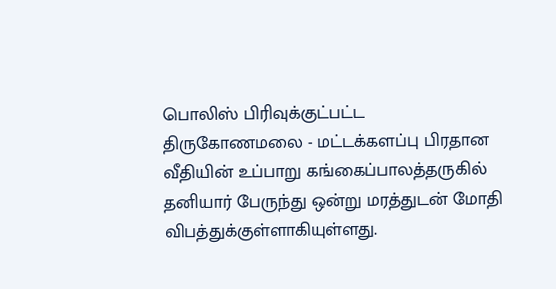பொலிஸ் பிரிவுக்குட்பட்ட திருகோணமலை - மட்டக்களப்பு பிரதான வீதியின் உப்பாறு கங்கைப்பாலத்தருகில் தனியார் பேருந்து ஒன்று மரத்துடன் மோதி விபத்துக்குள்ளாகியுள்ளது.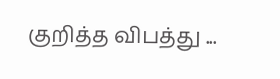குறித்த விபத்து ...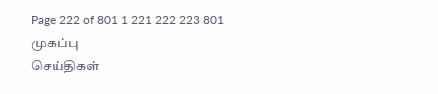Page 222 of 801 1 221 222 223 801
முகப்பு
செய்திகள்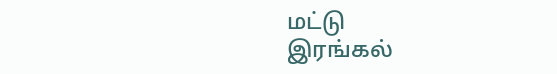மட்டு
இரங்கல்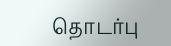தொடர்பு